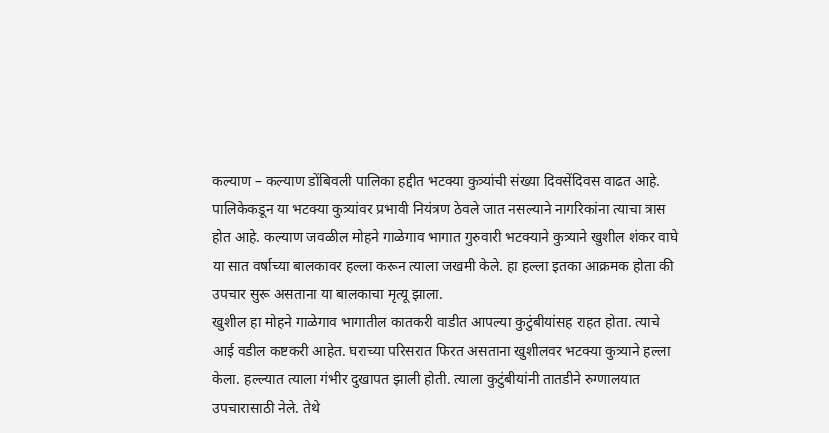कल्याण – कल्याण डोंबिवली पालिका हद्दीत भटक्या कुत्र्यांची संख्या दिवसेंदिवस वाढत आहे. पालिकेकडून या भटक्या कुत्र्यांवर प्रभावी नियंत्रण ठेवले जात नसल्याने नागरिकांना त्याचा त्रास होत आहे. कल्याण जवळील मोहने गाळेगाव भागात गुरुवारी भटक्याने कुत्र्याने खुशील शंकर वाघे या सात वर्षाच्या बालकावर हल्ला करून त्याला जखमी केले. हा हल्ला इतका आक्रमक होता की उपचार सुरू असताना या बालकाचा मृत्यू झाला.
खुशील हा मोहने गाळेगाव भागातील कातकरी वाडीत आपल्या कुटुंबीयांसह राहत होता. त्याचे आई वडील कष्टकरी आहेत. घराच्या परिसरात फिरत असताना खुशीलवर भटक्या कुत्र्याने हल्ला केला. हल्ल्यात त्याला गंभीर दुखापत झाली होती. त्याला कुटुंबीयांनी तातडीने रुग्णालयात उपचारासाठी नेले. तेथे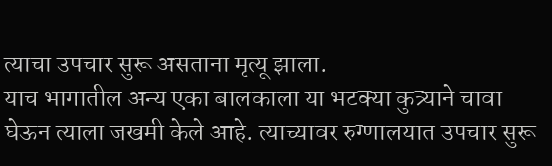त्याचा उपचार सुरू असताना मृत्यू झाला.
याच भागातील अन्य एका बालकाला या भटक्या कुत्र्याने चावा घेऊन त्याला जखमी केले आहे. त्याच्यावर रुग्णालयात उपचार सुरू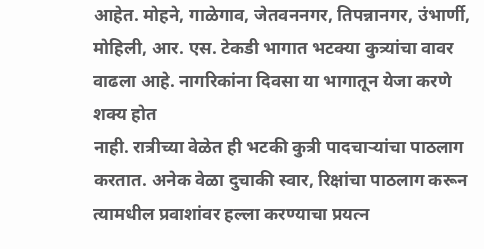आहेत. मोहने, गाळेगाव, जेतवननगर, तिपन्नानगर, उंभार्णी, मोहिली, आर. एस. टेकडी भागात भटक्या कुत्र्यांचा वावर वाढला आहे. नागरिकांना दिवसा या भागातून येजा करणे शक्य होत
नाही. रात्रीच्या वेळेत ही भटकी कुत्री पादचाऱ्यांचा पाठलाग करतात. अनेक वेळा दुचाकी स्वार, रिक्षांचा पाठलाग करून त्यामधील प्रवाशांवर हल्ला करण्याचा प्रयत्न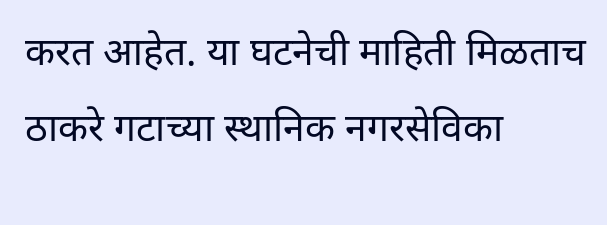करत आहेत. या घटनेची माहिती मिळताच ठाकरे गटाच्या स्थानिक नगरसेविका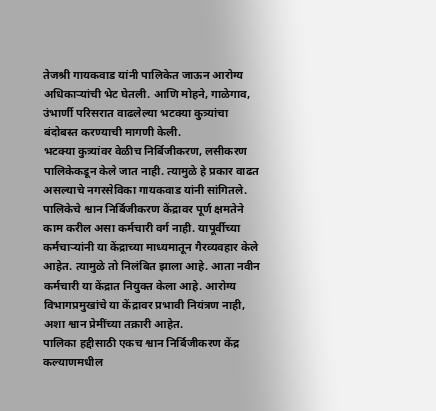तेजश्री गायकवाड यांनी पालिकेत जाऊन आरोग्य अधिकाऱ्यांची भेट घेतली. आणि मोहने, गाळेगाव, उंभार्णी परिसरात वाढलेल्या भटक्या कुत्र्यांचा बंदोबस्त करण्याची मागणी केली.
भटक्या कुत्र्यांवर वेळीच निर्बिजीकरण, लसीकरण पालिकेकडून केले जात नाही. त्यामुळे हे प्रकार वाढत असल्याचे नगरसेविका गायकवाड यांनी सांगितले. पालिकेचे श्वान निर्बिजीकरण केंद्रावर पूर्ण क्षमतेने काम करील असा कर्मचारी वर्ग नाही. यापूर्वीच्या कर्मचाऱ्यांनी या केंद्राच्या माध्यमातून गैरव्यवहार केले आहेत. त्यामुळे तो निलंबित झाला आहे. आता नवीन कर्मचारी या केंद्रात नियुक्त केला आहे. आरोग्य विभागप्रमुखांचे या केंद्रावर प्रभावी नियंत्रण नाही, अशा श्वान प्रेमींच्या तक्रारी आहेत.
पालिका हद्दीसाठी एकच श्वान निर्बिजीकरण केंद्र कल्याणमधील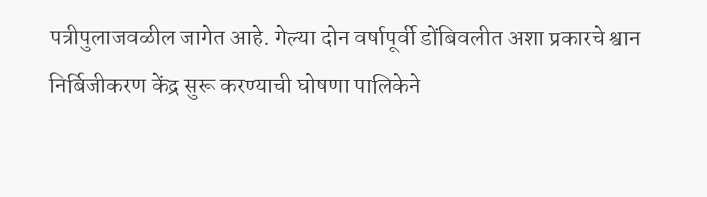पत्रीपुलाजवळील जागेत आहे. गेल्या दोन वर्षापूर्वी डोंबिवलीत अशा प्रकारचे श्वान निर्बिजीकरण केंद्र सुरू करण्याची घोषणा पालिकेने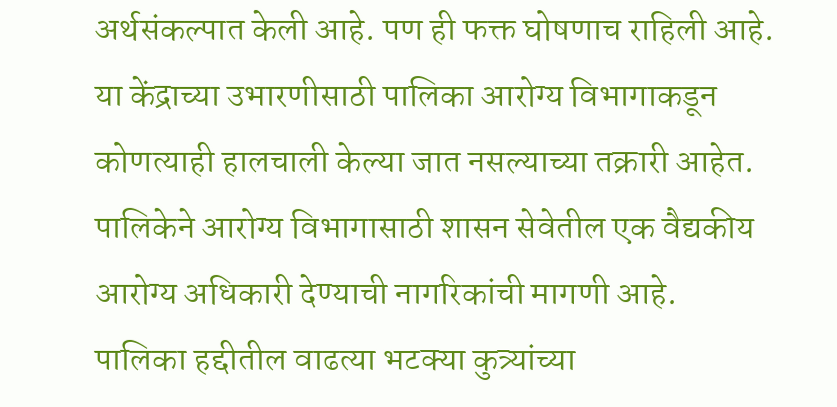अर्थसंकल्पात केली आहे. पण ही फक्त घोषणाच राहिली आहे. या केंद्राच्या उभारणीसाठी पालिका आरोग्य विभागाकडून कोणत्याही हालचाली केल्या जात नसल्याच्या तक्रारी आहेत. पालिकेने आरोग्य विभागासाठी शासन सेवेतील एक वैद्यकीय आरोग्य अधिकारी देण्याची नागरिकांची मागणी आहे.
पालिका हद्दीतील वाढत्या भटक्या कुत्र्यांच्या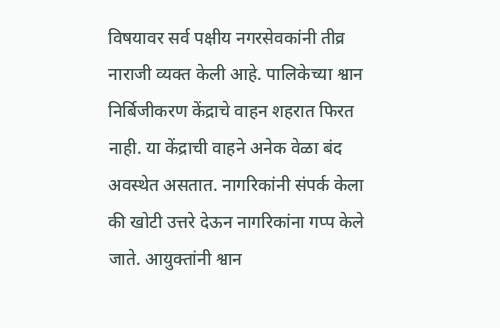विषयावर सर्व पक्षीय नगरसेवकांनी तीव्र नाराजी व्यक्त केली आहे. पालिकेच्या श्वान निर्बिजीकरण केंद्राचे वाहन शहरात फिरत नाही. या केंद्राची वाहने अनेक वेळा बंद अवस्थेत असतात. नागरिकांनी संपर्क केला की खोटी उत्तरे देऊन नागरिकांना गप्प केले जाते. आयुक्तांनी श्वान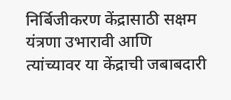निर्बिजीकरण केंद्रासाठी सक्षम यंत्रणा उभारावी आणि त्यांच्यावर या केंद्राची जबाबदारी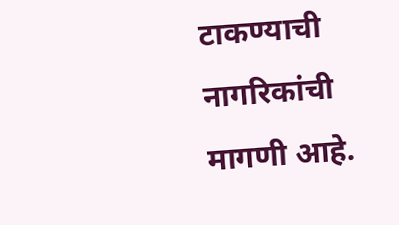टाकण्याची नागरिकांची मागणी आहे.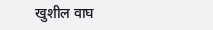खुशील वाघ